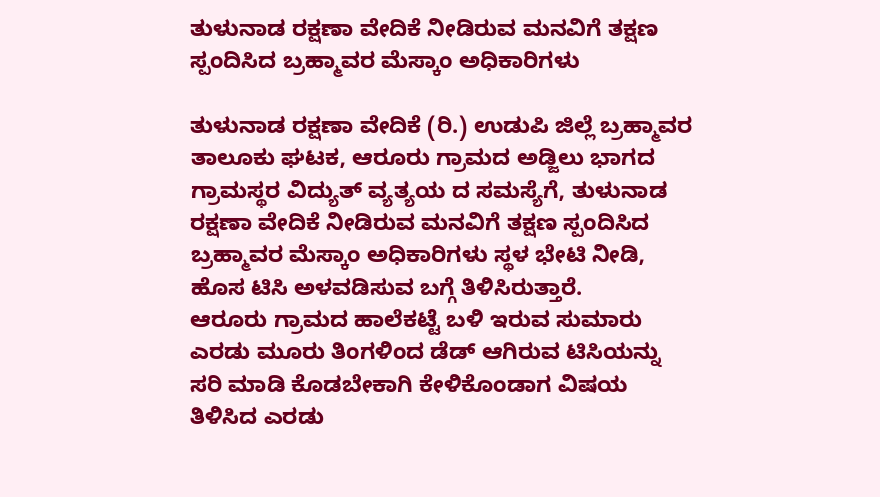ತುಳುನಾಡ ರಕ್ಷಣಾ ವೇದಿಕೆ ನೀಡಿರುವ ಮನವಿಗೆ ತಕ್ಷಣ ಸ್ಪಂದಿಸಿದ ಬ್ರಹ್ಮಾವರ ಮೆಸ್ಕಾಂ ಅಧಿಕಾರಿಗಳು

ತುಳುನಾಡ ರಕ್ಷಣಾ ವೇದಿಕೆ (ರಿ.) ಉಡುಪಿ ಜಿಲ್ಲೆ ಬ್ರಹ್ಮಾವರ ತಾಲೂಕು ಘಟಕ, ಆರೂರು ಗ್ರಾಮದ ಅಡ್ಜಿಲು ಭಾಗದ ಗ್ರಾಮಸ್ಥರ ವಿದ್ಯುತ್ ವ್ಯತ್ಯಯ ದ ಸಮಸ್ಯೆಗೆ, ತುಳುನಾಡ ರಕ್ಷಣಾ ವೇದಿಕೆ ನೀಡಿರುವ ಮನವಿಗೆ ತಕ್ಷಣ ಸ್ಪಂದಿಸಿದ ಬ್ರಹ್ಮಾವರ ಮೆಸ್ಕಾಂ ಅಧಿಕಾರಿಗಳು ಸ್ಥಳ ಭೇಟಿ ನೀಡಿ, ಹೊಸ ಟಿಸಿ ಅಳವಡಿಸುವ ಬಗ್ಗೆ ತಿಳಿಸಿರುತ್ತಾರೆ.
ಆರೂರು ಗ್ರಾಮದ ಹಾಲೆಕಟ್ಟೆ ಬಳಿ ಇರುವ ಸುಮಾರು ಎರಡು ಮೂರು ತಿಂಗಳಿಂದ ಡೆಡ್ ಆಗಿರುವ ಟಿಸಿಯನ್ನು ಸರಿ ಮಾಡಿ ಕೊಡಬೇಕಾಗಿ ಕೇಳಿಕೊಂಡಾಗ ವಿಷಯ ತಿಳಿಸಿದ ಎರಡು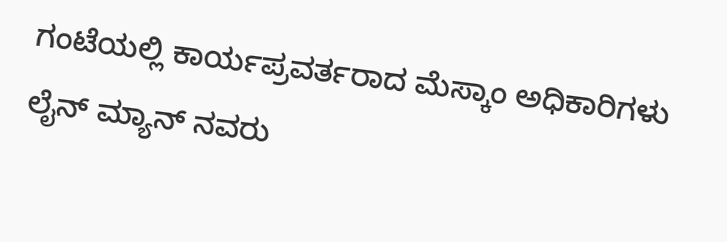ಗಂಟೆಯಲ್ಲಿ ಕಾರ್ಯಪ್ರವರ್ತರಾದ ಮೆಸ್ಕಾಂ ಅಧಿಕಾರಿಗಳು ಲೈನ್ ಮ್ಯಾನ್ ನವರು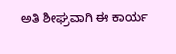ಅತಿ ಶೀಘ್ರವಾಗಿ ಈ ಕಾರ್ಯ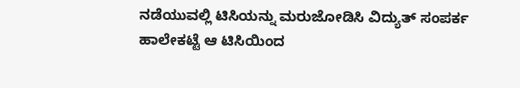ನಡೆಯುವಲ್ಲಿ ಟಿಸಿಯನ್ನು ಮರುಜೋಡಿಸಿ ವಿದ್ಯುತ್ ಸಂಪರ್ಕ ಹಾಲೇಕಟ್ಟೆ ಆ ಟಿಸಿಯಿಂದ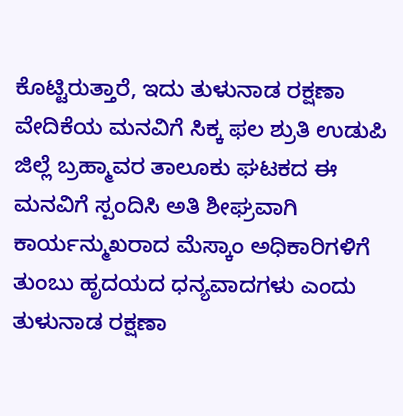ಕೊಟ್ಟಿರುತ್ತಾರೆ, ಇದು ತುಳುನಾಡ ರಕ್ಷಣಾ ವೇದಿಕೆಯ ಮನವಿಗೆ ಸಿಕ್ಕ ಫಲ ಶ್ರುತಿ ಉಡುಪಿ ಜಿಲ್ಲೆ ಬ್ರಹ್ಮಾವರ ತಾಲೂಕು ಘಟಕದ ಈ ಮನವಿಗೆ ಸ್ಪಂದಿಸಿ ಅತಿ ಶೀಘ್ರವಾಗಿ ಕಾರ್ಯನ್ಮುಖರಾದ ಮೆಸ್ಕಾಂ ಅಧಿಕಾರಿಗಳಿಗೆ ತುಂಬು ಹೃದಯದ ಧನ್ಯವಾದಗಳು ಎಂದು ತುಳುನಾಡ ರಕ್ಷಣಾ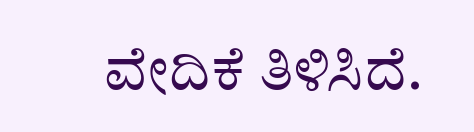ವೇದಿಕೆ ತಿಳಿಸಿದೆ.